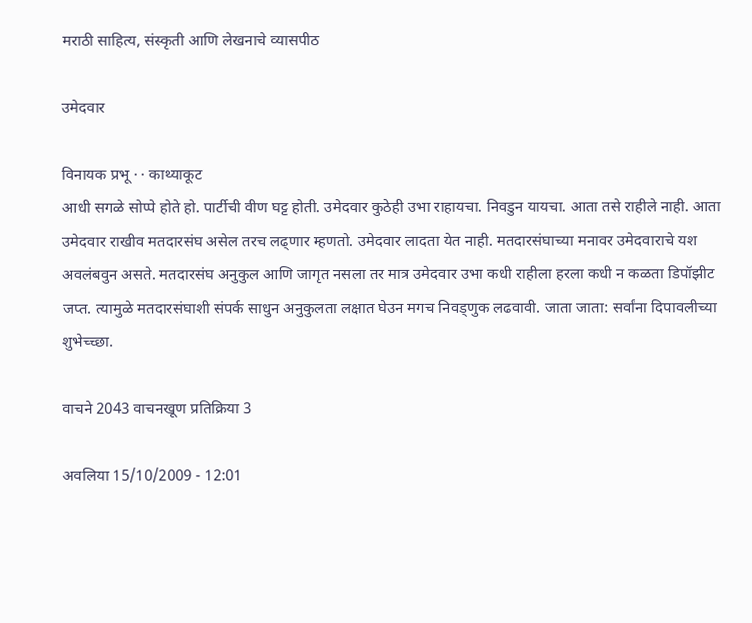मराठी साहित्य, संस्कृती आणि लेखनाचे व्यासपीठ

उमेदवार

विनायक प्रभू · · काथ्याकूट
आधी सगळे सोप्पे होते हो. पार्टीची वीण घट्ट होती. उमेदवार कुठेही उभा राहायचा. निवडुन यायचा. आता तसे राहीले नाही. आता उमेदवार राखीव मतदारसंघ असेल तरच लढ्णार म्हणतो. उमेदवार लादता येत नाही. मतदारसंघाच्या मनावर उमेदवाराचे यश अवलंबवुन असते. मतदारसंघ अनुकुल आणि जागृत नसला तर मात्र उमेदवार उभा कधी राहीला हरला कधी न कळता डिपॉझीट जप्त. त्यामुळे मतदारसंघाशी संपर्क साधुन अनुकुलता लक्षात घेउन मगच निवड्णुक लढवावी. जाता जाता: सर्वांना दिपावलीच्या शुभेच्च्छा.

वाचने 2043 वाचनखूण प्रतिक्रिया 3

अवलिया 15/10/2009 - 12:01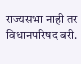राज्यसभा नाही तर विधानपरिषद बरी.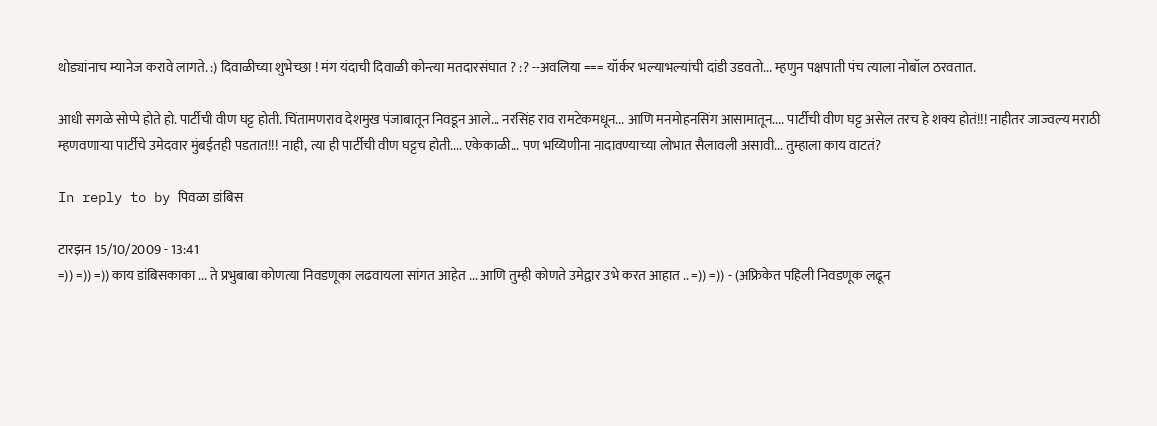थोड्यांनाच म्यानेज करावे लागते. :) दिवाळीच्या शुभेच्छा ! मंग यंदाची दिवाळी कोन्त्या मतदारसंघात ? :? --अवलिया === यॉर्कर भल्याभल्यांची दांडी उडवतो... म्हणुन पक्षपाती पंच त्याला नोबॉल ठरवतात.

आधी सगळे सोप्पे होते हो. पार्टीची वीण घट्ट होती. चिंतामणराव देशमुख पंजाबातून निवडून आले... नरसिंह राव रामटेकमधून... आणि मनमोहनसिंग आसामातून.... पार्टीची वीण घट्ट असेल तरच हे शक्य होतं!!! नाहीतर जाज्वल्य मराठी म्हणवणार्‍या पार्टीचे उमेदवार मुंबईतही पडतात!!! नाही, त्या ही पार्टीची वीण घट्टच होती.... एकेकाळी... पण भय्यिणीना नादावण्याच्या लोभात सैलावली असावी... तुम्हाला काय वाटतं?

In reply to by पिवळा डांबिस

टारझन 15/10/2009 - 13:41
=)) =)) =)) काय डांबिसकाका ... ते प्रभुबाबा कोणत्या निवडणूका लढवायला सांगत आहेत ... आणि तुम्ही कोणते उमेद्वार उभे करत आहात .. =)) =)) - (अफ्रिकेत पहिली निवडणूक लढून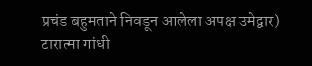प्रचंड बहुमताने निवडून आलेला अपक्ष उमेद्वार) टारात्मा गांधी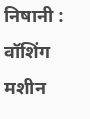निषानी : वॉशिंग मशीन